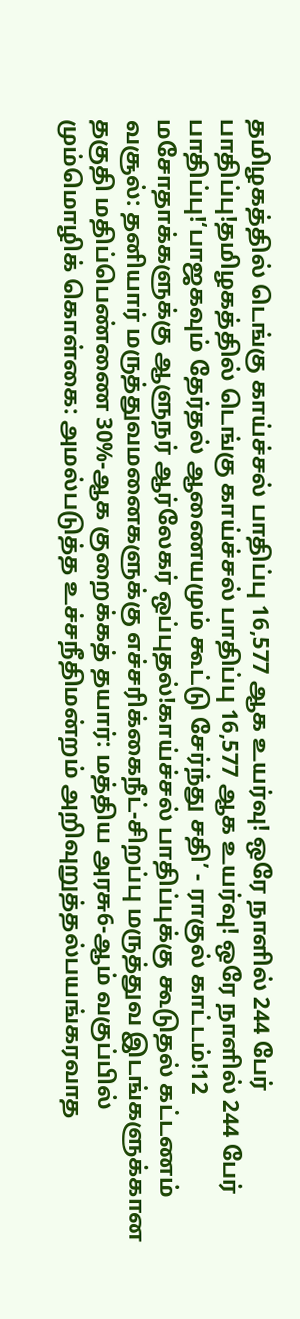தமிழகத்தில் டெங்கு காய்ச்சல் பாதிப்பு 16,577 ஆக உயர்வு! ஒரே நாளில் 244 பேர் பாதிப்பு!தமிழகத்தில் டெங்கு காய்ச்சல் பாதிப்பு 16,577 ஆக உயர்வு! ஒரே நாளில் 244 பேர் பாதிப்பு!‘பாஜகவும் தேர்தல் ஆணையமும் கூட்டு சேர்ந்து சதி’ - ராகுல் காட்டம்!12 மசோதாக்களுக்கு ஆளுநர் ஆர்லேகர் ஒப்புதல்!காய்ச்சல் பாதிப்புக்கு கூடுதல் கட்டணம் வசூல்: தனியார் மருத்துவமனைகளுக்கு எச்சரிக்கைநீட்-சிறப்பு மருத்துவ இடங்களுக்கான தகுதி மதிப்பெண்ணை 30%-ஆக குறைக்கத் தயார்: மத்திய அரசு6-ஆம் வகுப்பில் மும்மொழிக் கொள்கை: அமல்படுத்த உச்சநீதிமன்றம் அறிவுறுத்தல்பயங்கரவாத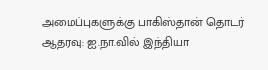அமைப்புகளுக்கு பாகிஸ்தான் தொடர் ஆதரவு: ஐ.நா.வில் இந்தியா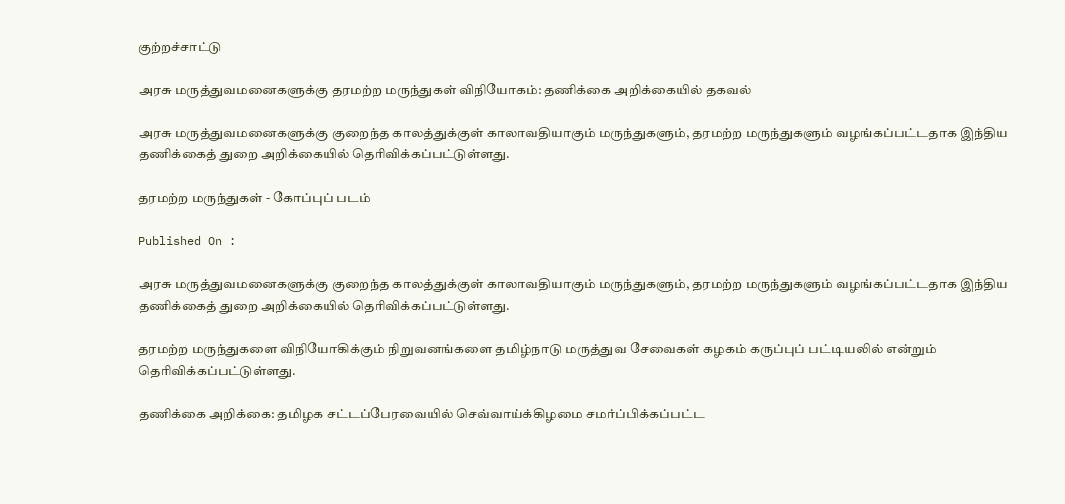குற்றச்சாட்டு

அரசு மருத்துவமனைகளுக்கு தரமற்ற மருந்துகள் விநியோகம்: தணிக்கை அறிக்கையில் தகவல்

அரசு மருத்துவமனைகளுக்கு குறைந்த காலத்துக்குள் காலாவதியாகும் மருந்துகளும், தரமற்ற மருந்துகளும் வழங்கப்பட்டதாக இந்திய தணிக்கைத் துறை அறிக்கையில் தெரிவிக்கப்பட்டுள்ளது.

தரமற்ற மருந்துகள் - கோப்புப் படம்

Published On :

அரசு மருத்துவமனைகளுக்கு குறைந்த காலத்துக்குள் காலாவதியாகும் மருந்துகளும், தரமற்ற மருந்துகளும் வழங்கப்பட்டதாக இந்திய தணிக்கைத் துறை அறிக்கையில் தெரிவிக்கப்பட்டுள்ளது.

தரமற்ற மருந்துகளை விநியோகிக்கும் நிறுவனங்களை தமிழ்நாடு மருத்துவ சேவைகள் கழகம் கருப்புப் பட்டியலில் என்றும் தெரிவிக்கப்பட்டுள்ளது.

தணிக்கை அறிக்கை: தமிழக சட்டப்பேரவையில் செவ்வாய்க்கிழமை சமர்ப்பிக்கப்பட்ட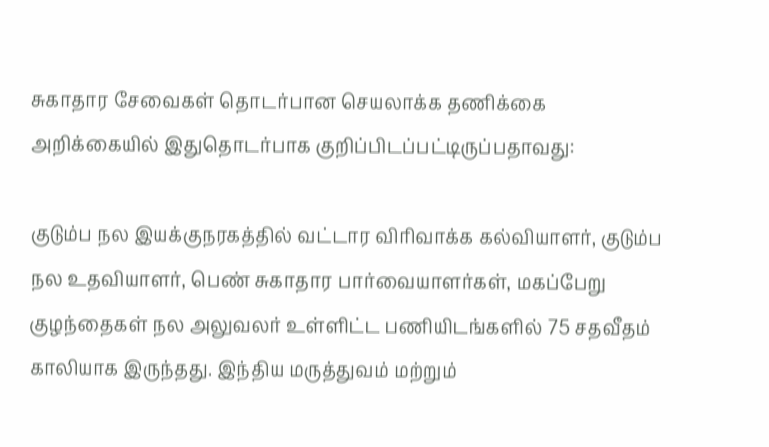சுகாதார சேவைகள் தொடர்பான செயலாக்க தணிக்கை அறிக்கையில் இதுதொடர்பாக குறிப்பிடப்பட்டிருப்பதாவது:

குடும்ப நல இயக்குநரகத்தில் வட்டார விரிவாக்க கல்வியாளர், குடும்ப நல உதவியாளர், பெண் சுகாதார பார்வையாளர்கள், மகப்பேறு குழந்தைகள் நல அலுவலர் உள்ளிட்ட பணியிடங்களில் 75 சதவீதம் காலியாக இருந்தது. இந்திய மருத்துவம் மற்றும்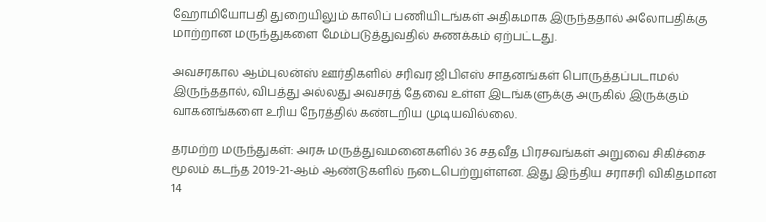ஹோமியோபதி துறையிலும் காலிப் பணியிடங்கள் அதிகமாக இருந்ததால் அலோபதிக்கு மாற்றான மருந்துகளை மேம்படுத்துவதில் சுணக்கம் ஏற்பட்டது.

அவசரகால ஆம்புலன்ஸ் ஊர்திகளில் சரிவர ஜிபிஎஸ் சாதனங்கள் பொருத்தப்படாமல் இருந்ததால், விபத்து அல்லது அவசரத் தேவை உள்ள இடங்களுக்கு அருகில் இருக்கும் வாகனங்களை உரிய நேரத்தில் கண்டறிய முடியவில்லை.

தரமற்ற மருந்துகள்: அரசு மருத்துவமனைகளில் 36 சதவீத பிரசவங்கள் அறுவை சிகிச்சை மூலம் கடந்த 2019-21-ஆம் ஆண்டுகளில் நடைபெற்றுள்ளன. இது இந்திய சராசரி விகிதமான 14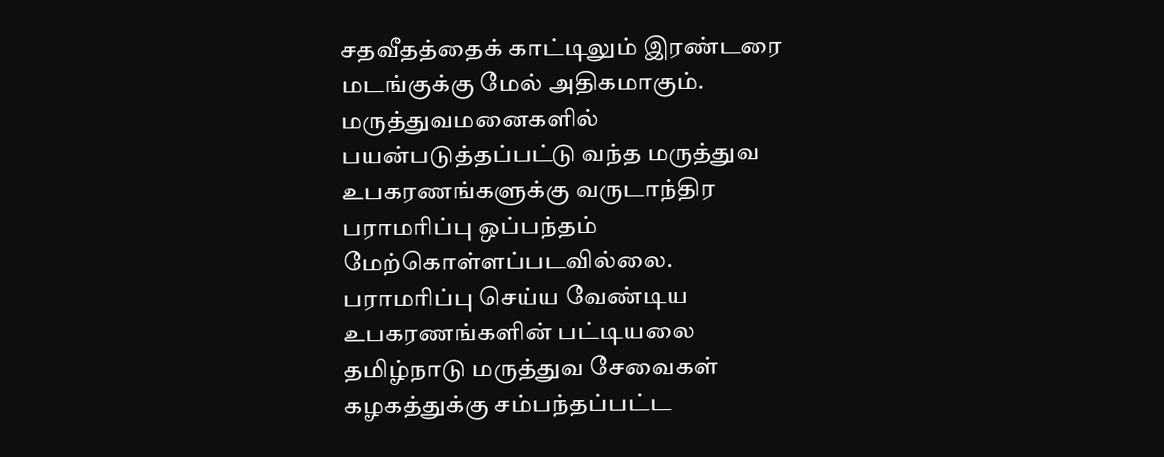சதவீதத்தைக் காட்டிலும் இரண்டரை மடங்குக்கு மேல் அதிகமாகும். மருத்துவமனைகளில் பயன்படுத்தப்பட்டு வந்த மருத்துவ உபகரணங்களுக்கு வருடாந்திர பராமரிப்பு ஒப்பந்தம் மேற்கொள்ளப்படவில்லை. பராமரிப்பு செய்ய வேண்டிய உபகரணங்களின் பட்டியலை தமிழ்நாடு மருத்துவ சேவைகள் கழகத்துக்கு சம்பந்தப்பட்ட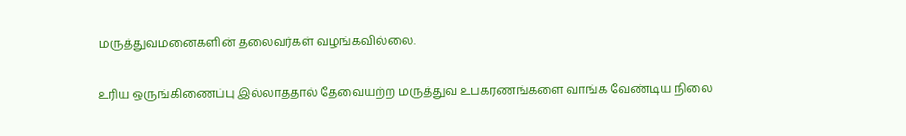மருத்துவமனைகளின் தலைவர்கள் வழங்கவில்லை.

உரிய ஒருங்கிணைப்பு இல்லாததால் தேவையற்ற மருத்துவ உபகரணங்களை வாங்க வேண்டிய நிலை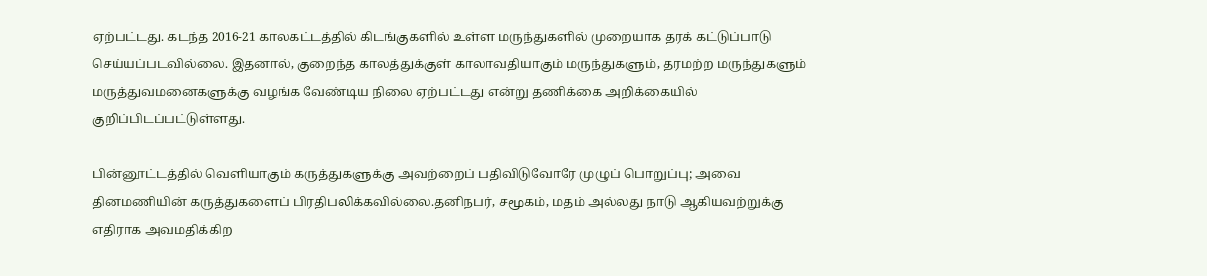ஏற்பட்டது. கடந்த 2016-21 காலகட்டத்தில் கிடங்குகளில் உள்ள மருந்துகளில் முறையாக தரக் கட்டுப்பாடு செய்யப்படவில்லை. இதனால், குறைந்த காலத்துக்குள் காலாவதியாகும் மருந்துகளும், தரமற்ற மருந்துகளும் மருத்துவமனைகளுக்கு வழங்க வேண்டிய நிலை ஏற்பட்டது என்று தணிக்கை அறிக்கையில் குறிப்பிடப்பட்டுள்ளது.

பின்னூட்டத்தில் வெளியாகும் கருத்துகளுக்கு அவற்றைப் பதிவிடுவோரே முழுப் பொறுப்பு; அவை தினமணியின் கருத்துகளைப் பிரதிபலிக்கவில்லை.தனிநபர், சமூகம், மதம் அல்லது நாடு ஆகியவற்றுக்கு எதிராக அவமதிக்கிற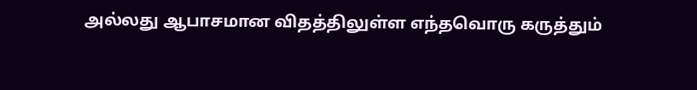அல்லது ஆபாசமான விதத்திலுள்ள எந்தவொரு கருத்தும்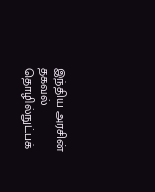இந்திய அரசின் தகவல் தொழில்நுட்பக்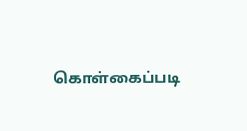கொள்கைப்படி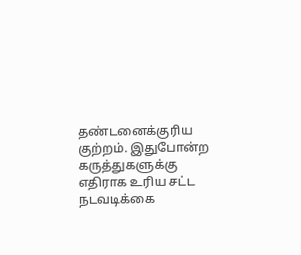தண்டனைக்குரிய குற்றம். இதுபோன்ற கருத்துகளுக்கு எதிராக உரிய சட்ட நடவடிக்கை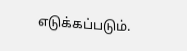எடுக்கப்படும்.